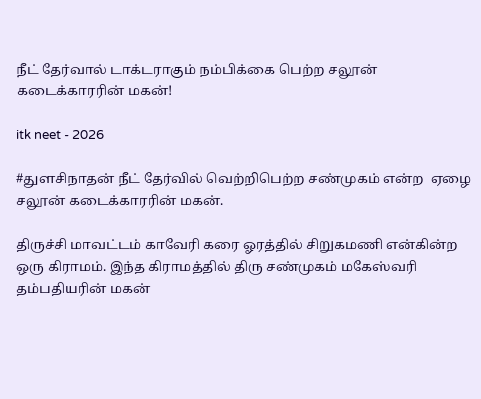நீட் தேர்வால் டாக்டராகும் நம்பிக்கை பெற்ற சலூன் கடைக்காரரின் மகன்!

itk neet - 2026

#துளசிநாதன் நீட் தேர்வில் வெற்றிபெற்ற சண்முகம் என்ற  ஏழை சலூன் கடைக்காரரின் மகன்.

திருச்சி மாவட்டம் காவேரி கரை ஓரத்தில் சிறுகமணி என்கின்ற ஒரு கிராமம். இந்த கிராமத்தில் திரு சண்முகம் மகேஸ்வரி தம்பதியரின் மகன்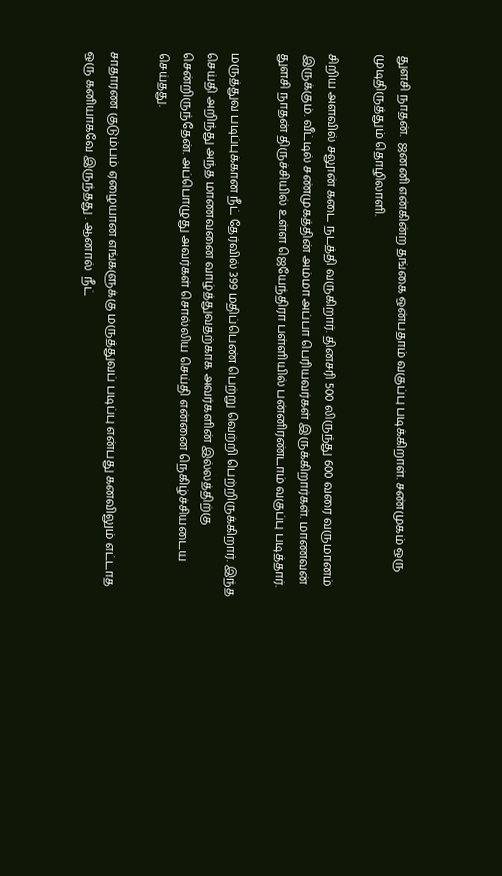துளசி நாதன்.  ஜனனி என்கின்ற தங்கை ஒன்பதாம் வகுப்பு படிக்கிறாள். சண்முகம் ஒரு முடிதிருத்தும் தொழிலாளி.

சிறிய அளவில் சலூன் கடை நடத்தி வருகிறார். தினசரி 500 லிருந்து 600 வரை வருமானம் இருக்கும். வீட்டில் சண்முகத்தின் அம்மா அப்பா பெரியவர்கள் இருக்கிறார்கள். மாணவன் துளசி நாதன் திருச்சியில் உள்ள ஜெயேந்திரா பள்ளியில் பன்னிரண்டாம் வகுப்பு படித்தார்.

மருத்துவ படிப்புக்கான நீட் தேர்வில் 399 மதிப்பெண் பெற்று வெற்றி பெற்றிருக்கிறார். இந்த செய்தி அறிந்து அந்த மாணவனை வாழ்த்துவதற்காக அவர்களின் இல்லத்திற்கு சென்றிருந்தேன். அப்பொழுது அவர்கள் சொல்லிய செய்தி என்னை நெகிழ்ச்சியடைய செய்தது.

சாதாரண குடும்பம் ஏழையான எங்களுக்கு மருத்துவப் படிப்பு என்பது கனவிலும் எட்டாத ஒரு கனியாகவே இருந்தது . ஆனால்  நீட்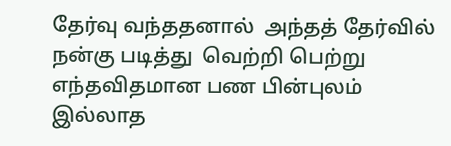தேர்வு வந்ததனால்  அந்தத் தேர்வில் நன்கு படித்து  வெற்றி பெற்று எந்தவிதமான பண பின்புலம் இல்லாத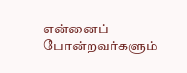என்னைப் போன்றவர்களும்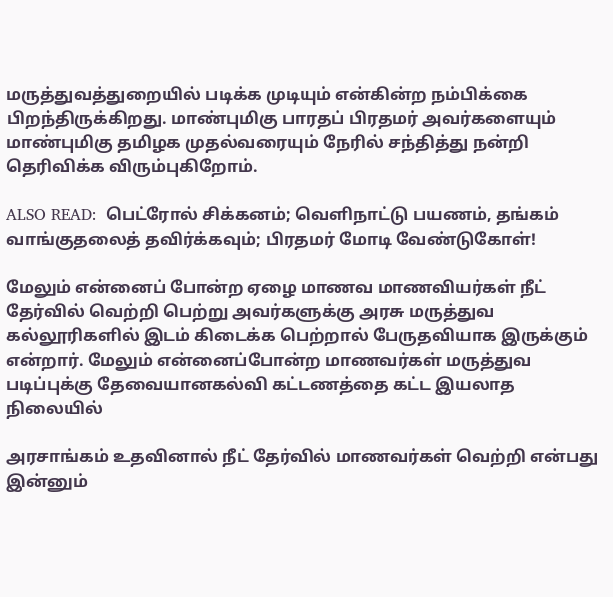மருத்துவத்துறையில் படிக்க முடியும் என்கின்ற நம்பிக்கை பிறந்திருக்கிறது. மாண்புமிகு பாரதப் பிரதமர் அவர்களையும் மாண்புமிகு தமிழக முதல்வரையும் நேரில் சந்தித்து நன்றி தெரிவிக்க விரும்புகிறோம்.

ALSO READ:  பெட்ரோல் சிக்கனம்; வெளிநாட்டு பயணம், தங்கம் வாங்குதலைத் தவிர்க்கவும்; பிரதமர் மோடி வேண்டுகோள்!

மேலும் என்னைப் போன்ற ஏழை மாணவ மாணவியர்கள் நீட் தேர்வில் வெற்றி பெற்று அவர்களுக்கு அரசு மருத்துவ கல்லூரிகளில் இடம் கிடைக்க பெற்றால் பேருதவியாக இருக்கும் என்றார். மேலும் என்னைப்போன்ற மாணவர்கள் மருத்துவ படிப்புக்கு தேவையானகல்வி கட்டணத்தை கட்ட இயலாத நிலையில்

அரசாங்கம் உதவினால் நீட் தேர்வில் மாணவர்கள் வெற்றி என்பது இன்னும்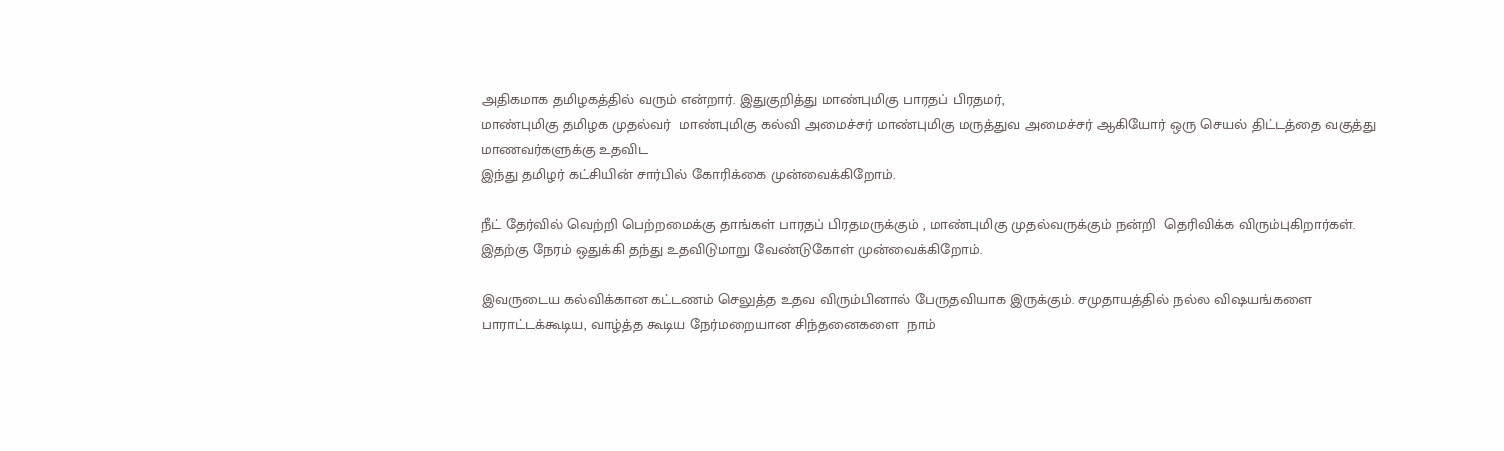அதிகமாக தமிழகத்தில் வரும் என்றார். இதுகுறித்து மாண்புமிகு பாரதப் பிரதமர்,
மாண்புமிகு தமிழக முதல்வர்  மாண்புமிகு கல்வி அமைச்சர் மாண்புமிகு மருத்துவ அமைச்சர் ஆகியோர் ஒரு செயல் திட்டத்தை வகுத்து மாணவர்களுக்கு உதவிட
இந்து தமிழர் கட்சியின் சார்பில் கோரிக்கை முன்வைக்கிறோம்.

நீட் தேர்வில் வெற்றி பெற்றமைக்கு தாங்கள் பாரதப் பிரதமருக்கும் , மாண்புமிகு முதல்வருக்கும் நன்றி  தெரிவிக்க விரும்புகிறார்கள். இதற்கு நேரம் ஒதுக்கி தந்து உதவிடுமாறு வேண்டுகோள் முன்வைக்கிறோம்.

இவருடைய கல்விக்கான கட்டணம் செலுத்த உதவ விரும்பினால் பேருதவியாக இருக்கும். சமுதாயத்தில் நல்ல விஷயங்களை பாராட்டக்கூடிய, வாழ்த்த கூடிய நேர்மறையான சிந்தனைகளை  நாம்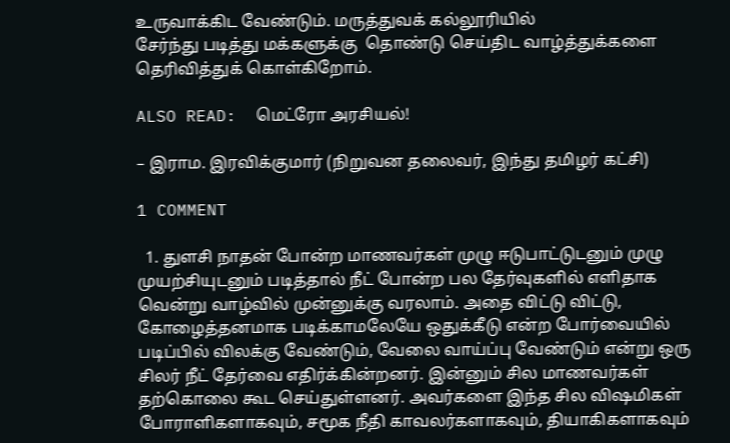உருவாக்கிட வேண்டும். மருத்துவக் கல்லூரியில்
சேர்ந்து படித்து மக்களுக்கு  தொண்டு செய்திட வாழ்த்துக்களை தெரிவித்துக் கொள்கிறோம்.

ALSO READ:  மெட்ரோ அரசியல்!

– இராம. இரவிக்குமார் (நிறுவன தலைவர், இந்து தமிழர் கட்சி)

1 COMMENT

  1. துளசி நாதன் போன்ற மாணவர்கள் முழு ஈடுபாட்டுடனும் முழு முயற்சியுடனும் படித்தால் நீட் போன்ற பல தேர்வுகளில் எளிதாக வென்று வாழ்வில் முன்னுக்கு வரலாம். அதை விட்டு விட்டு, கோழைத்தனமாக படிக்காமலேயே ஒதுக்கீடு என்ற போர்வையில் படிப்பில் விலக்கு வேண்டும், வேலை வாய்ப்பு வேண்டும் என்று ஒரு சிலர் நீட் தேர்வை எதிர்க்கின்றனர். இன்னும் சில மாணவர்கள் தற்கொலை கூட செய்துள்ளனர். அவர்களை இந்த சில விஷமிகள் போராளிகளாகவும், சமூக நீதி காவலர்களாகவும், தியாகிகளாகவும்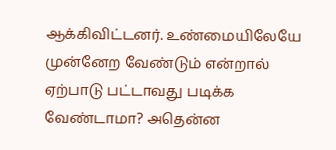ஆக்கிவிட்டனர். உண்மையிலேயே முன்னேற வேண்டும் என்றால் ஏற்பாடு பட்டாவது படிக்க வேண்டாமா? அதென்ன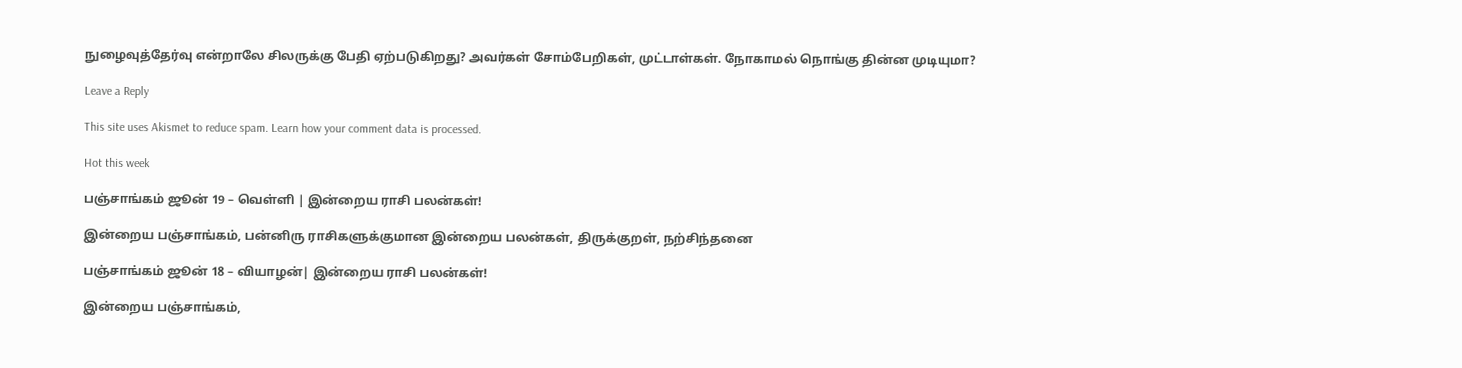நுழைவுத்தேர்வு என்றாலே சிலருக்கு பேதி ஏற்படுகிறது? அவர்கள் சோம்பேறிகள், முட்டாள்கள். நோகாமல் நொங்கு தின்ன முடியுமா?

Leave a Reply

This site uses Akismet to reduce spam. Learn how your comment data is processed.

Hot this week

பஞ்சாங்கம் ஜூன் 19 – வெள்ளி | இன்றைய ராசி பலன்கள்!

இன்றைய பஞ்சாங்கம், பன்னிரு ராசிகளுக்குமான இன்றைய பலன்கள், திருக்குறள், நற்சிந்தனை

பஞ்சாங்கம் ஜூன் 18 – வியாழன்| இன்றைய ராசி பலன்கள்!

இன்றைய பஞ்சாங்கம்,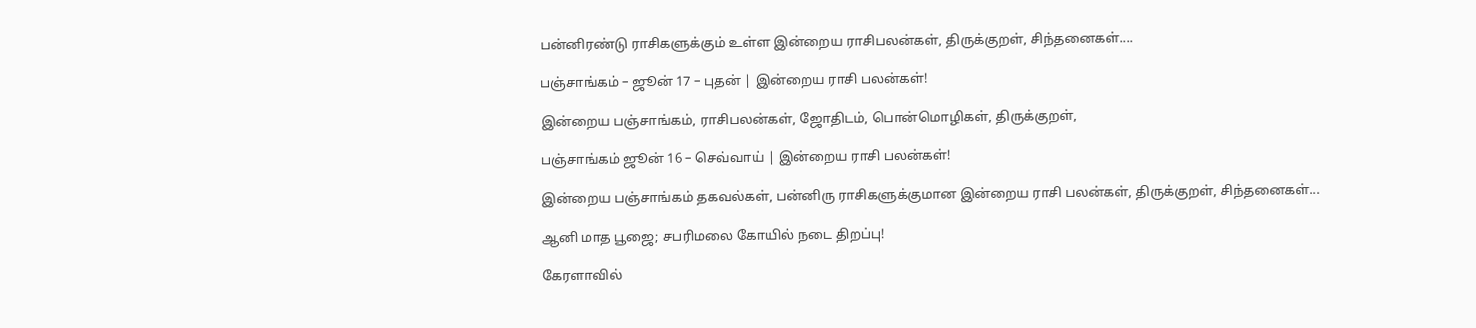பன்னிரண்டு ராசிகளுக்கும் உள்ள இன்றைய ராசிபலன்கள், திருக்குறள், சிந்தனைகள்....

பஞ்சாங்கம் – ஜூன் 17 – புதன் | இன்றைய ராசி பலன்கள்!

இன்றைய பஞ்சாங்கம், ராசிபலன்கள், ஜோதிடம், பொன்மொழிகள், திருக்குறள்,

பஞ்சாங்கம் ஜூன் 16 – செவ்வாய் | இன்றைய ராசி பலன்கள்!

இன்றைய பஞ்சாங்கம் தகவல்கள், பன்னிரு ராசிகளுக்குமான இன்றைய ராசி பலன்கள், திருக்குறள், சிந்தனைகள்...

ஆனி மாத பூஜை; சபரிமலை கோயில் நடை திறப்பு!

கேரளாவில்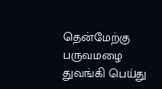தென்மேற்கு பருவமழை துவங்கி பெய்து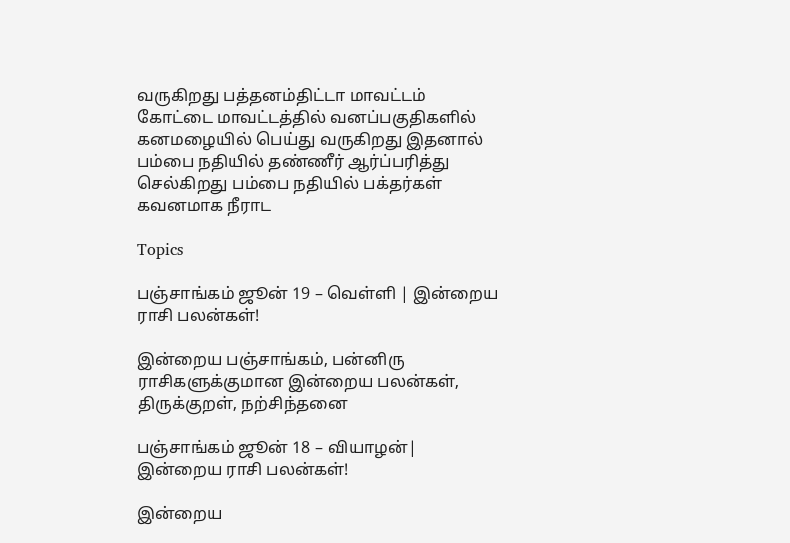வருகிறது பத்தனம்திட்டா மாவட்டம் கோட்டை மாவட்டத்தில் வனப்பகுதிகளில் கனமழையில் பெய்து வருகிறது இதனால் பம்பை நதியில் தண்ணீர் ஆர்ப்பரித்து செல்கிறது பம்பை நதியில் பக்தர்கள் கவனமாக நீராட

Topics

பஞ்சாங்கம் ஜூன் 19 – வெள்ளி | இன்றைய ராசி பலன்கள்!

இன்றைய பஞ்சாங்கம், பன்னிரு ராசிகளுக்குமான இன்றைய பலன்கள், திருக்குறள், நற்சிந்தனை

பஞ்சாங்கம் ஜூன் 18 – வியாழன்| இன்றைய ராசி பலன்கள்!

இன்றைய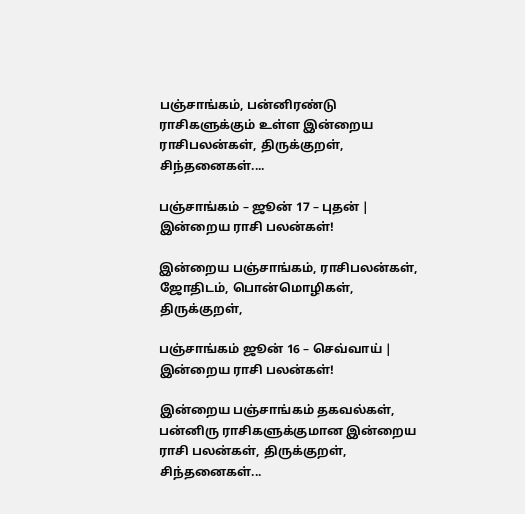பஞ்சாங்கம், பன்னிரண்டு ராசிகளுக்கும் உள்ள இன்றைய ராசிபலன்கள், திருக்குறள், சிந்தனைகள்....

பஞ்சாங்கம் – ஜூன் 17 – புதன் | இன்றைய ராசி பலன்கள்!

இன்றைய பஞ்சாங்கம், ராசிபலன்கள், ஜோதிடம், பொன்மொழிகள், திருக்குறள்,

பஞ்சாங்கம் ஜூன் 16 – செவ்வாய் | இன்றைய ராசி பலன்கள்!

இன்றைய பஞ்சாங்கம் தகவல்கள், பன்னிரு ராசிகளுக்குமான இன்றைய ராசி பலன்கள், திருக்குறள், சிந்தனைகள்...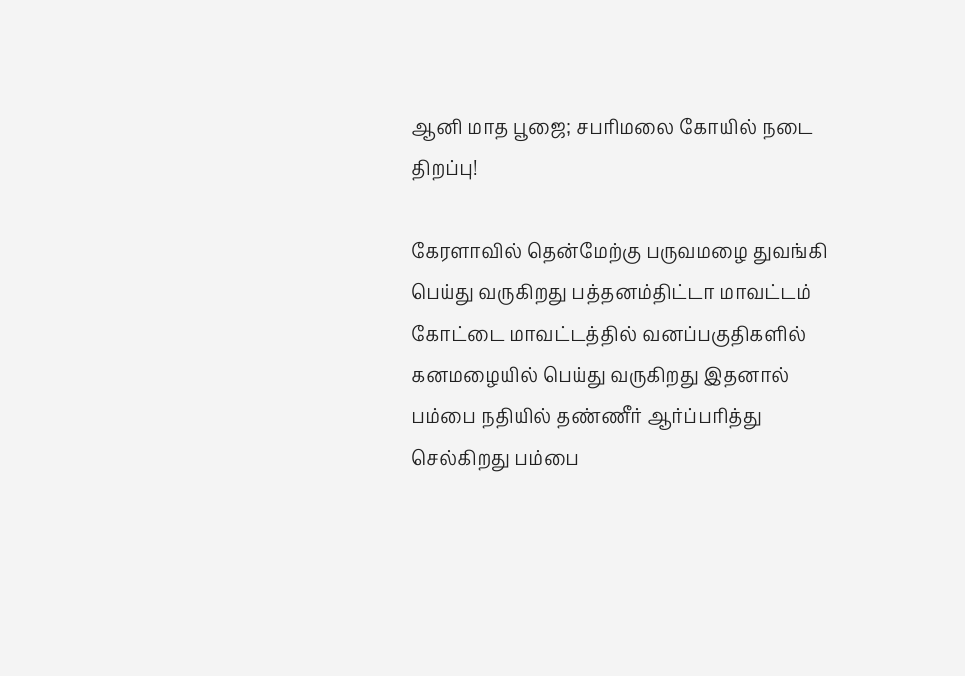ஆனி மாத பூஜை; சபரிமலை கோயில் நடை திறப்பு!

கேரளாவில் தென்மேற்கு பருவமழை துவங்கி பெய்து வருகிறது பத்தனம்திட்டா மாவட்டம் கோட்டை மாவட்டத்தில் வனப்பகுதிகளில் கனமழையில் பெய்து வருகிறது இதனால் பம்பை நதியில் தண்ணீர் ஆர்ப்பரித்து செல்கிறது பம்பை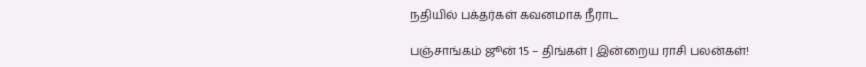நதியில் பக்தர்கள் கவனமாக நீராட

பஞ்சாங்கம் ஜூன் 15 – திங்கள் | இன்றைய ராசி பலன்கள்!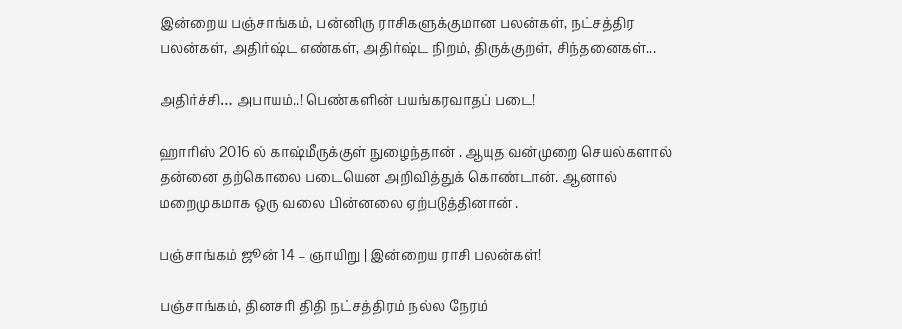இன்றைய பஞ்சாங்கம், பன்னிரு ராசிகளுக்குமான பலன்கள், நட்சத்திர பலன்கள், அதிர்ஷ்ட எண்கள், அதிர்ஷ்ட நிறம், திருக்குறள், சிந்தனைகள்...

அதிர்ச்சி… அபாயம்..! பெண்களின் பயங்கரவாதப் படை!

ஹாரிஸ் 2016 ல் காஷ்மீருக்குள் நுழைந்தான் . ஆயுத வன்முறை செயல்களால் தன்னை தற்கொலை படையென அறிவித்துக் கொண்டான். ஆனால் மறைமுகமாக ஒரு வலை பின்னலை ஏற்படுத்தினான் .

பஞ்சாங்கம் ஜூன் 14 – ஞாயிறு | இன்றைய ராசி பலன்கள்!

பஞ்சாங்கம், தினசரி திதி நட்சத்திரம் நல்ல நேரம்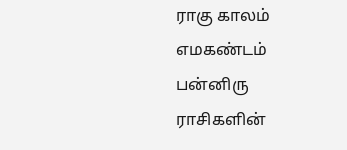ராகு காலம் எமகண்டம் பன்னிரு ராசிகளின்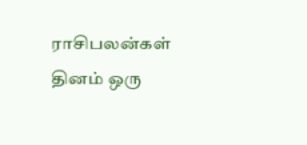ராசிபலன்கள் தினம் ஒரு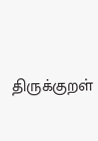திருக்குறள்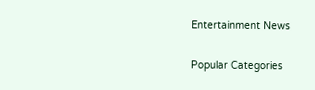Entertainment News

Popular Categories